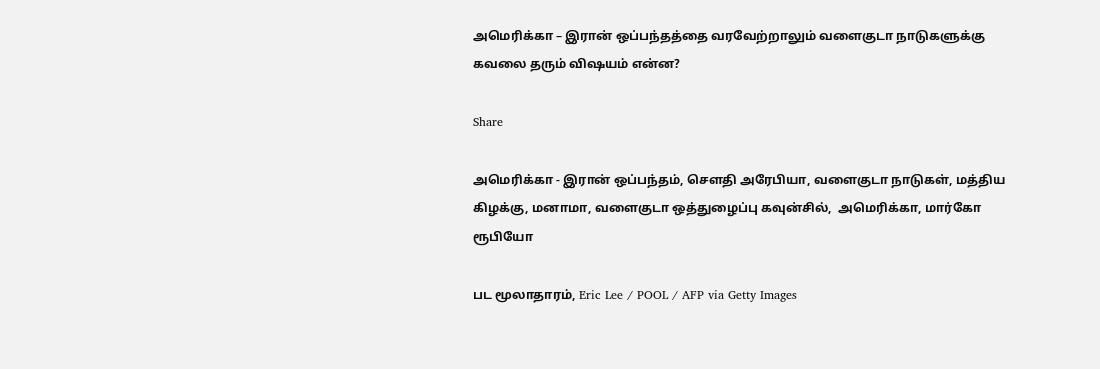அமெரிக்கா – இரான் ஒப்பந்தத்தை வரவேற்றாலும் வளைகுடா நாடுகளுக்கு கவலை தரும் விஷயம் என்ன?

Share

அமெரிக்கா - இரான் ஒப்பந்தம், சௌதி அரேபியா, வளைகுடா நாடுகள், மத்திய கிழக்கு, மனாமா, வளைகுடா ஒத்துழைப்பு கவுன்சில்,  அமெரிக்கா, மார்கோ ரூபியோ

பட மூலாதாரம், Eric Lee / POOL / AFP via Getty Images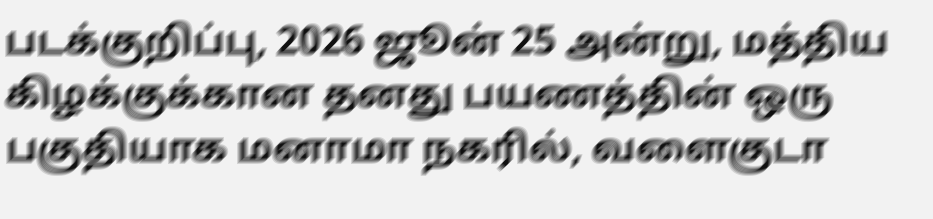படக்குறிப்பு, 2026 ஜூன் 25 அன்று, மத்திய கிழக்குக்கான தனது பயணத்தின் ஒரு பகுதியாக மனாமா நகரில், வளைகுடா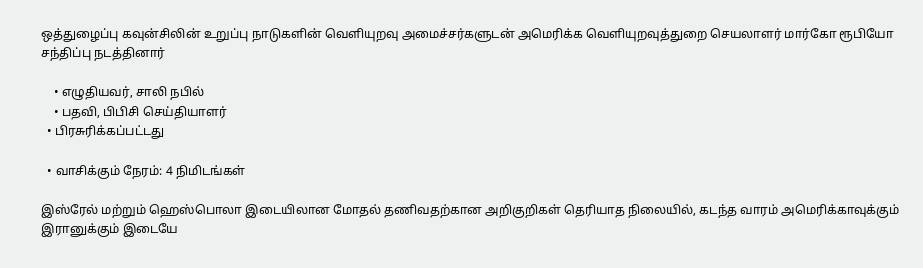ஒத்துழைப்பு கவுன்சிலின் உறுப்பு நாடுகளின் வெளியுறவு அமைச்சர்களுடன் அமெரிக்க வெளியுறவுத்துறை செயலாளர் மார்கோ ரூபியோ சந்திப்பு நடத்தினார்

    • எழுதியவர், சாலி நபில்
    • பதவி, பிபிசி செய்தியாளர்
  • பிரசுரிக்கப்பட்டது

  • வாசிக்கும் நேரம்: 4 நிமிடங்கள்

இஸ்ரேல் மற்றும் ஹெஸ்பொலா இடையிலான மோதல் தணிவதற்கான அறிகுறிகள் தெரியாத நிலையில், கடந்த வாரம் அமெரிக்காவுக்கும் இரானுக்கும் இடையே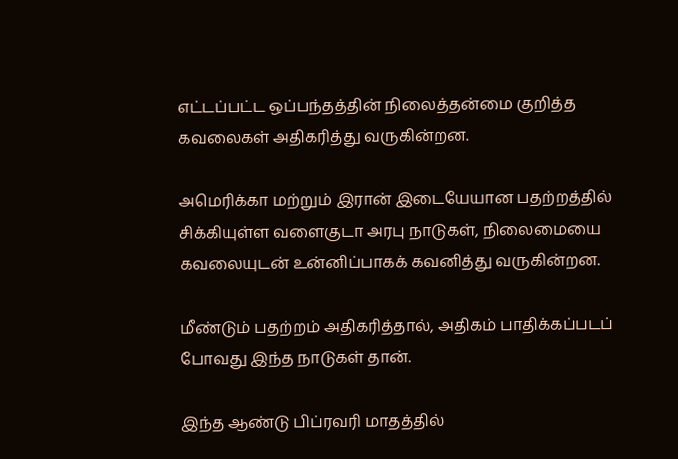எட்டப்பட்ட ஒப்பந்தத்தின் நிலைத்தன்மை குறித்த கவலைகள் அதிகரித்து வருகின்றன.

அமெரிக்கா மற்றும் இரான் இடையேயான பதற்றத்தில் சிக்கியுள்ள வளைகுடா அரபு நாடுகள், நிலைமையை கவலையுடன் உன்னிப்பாகக் கவனித்து வருகின்றன.

மீண்டும் பதற்றம் அதிகரித்தால், அதிகம் பாதிக்கப்படப் போவது இந்த நாடுகள் தான்.

இந்த ஆண்டு பிப்ரவரி மாதத்தில்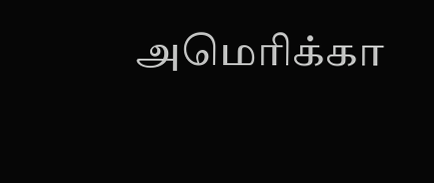அமெரிக்கா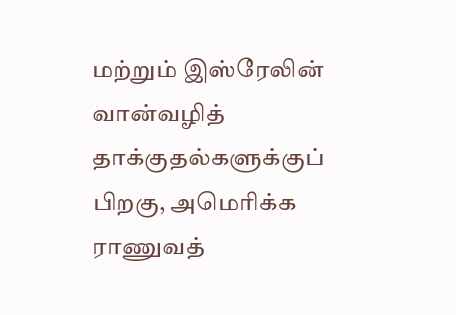மற்றும் இஸ்ரேலின் வான்வழித் தாக்குதல்களுக்குப் பிறகு, அமெரிக்க ராணுவத்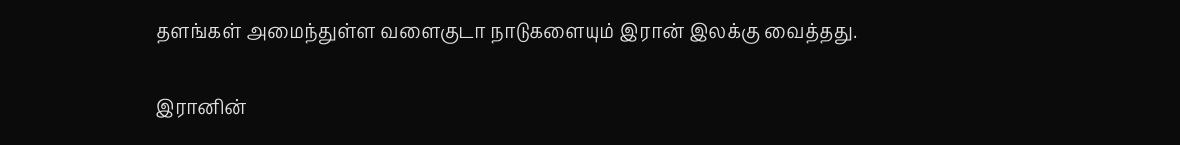தளங்கள் அமைந்துள்ள வளைகுடா நாடுகளையும் இரான் இலக்கு வைத்தது.

இரானின்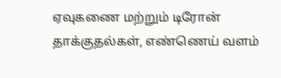ஏவுகணை மற்றும் டிரோன் தாக்குதல்கள், எண்ணெய் வளம்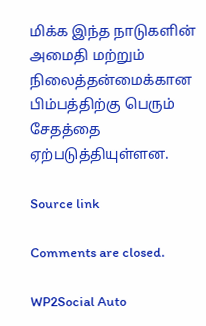மிக்க இந்த நாடுகளின் அமைதி மற்றும் நிலைத்தன்மைக்கான பிம்பத்திற்கு பெரும் சேதத்தை ஏற்படுத்தியுள்ளன.

Source link

Comments are closed.

WP2Social Auto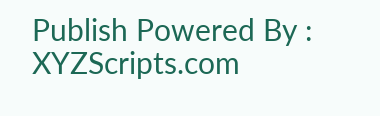Publish Powered By : XYZScripts.com